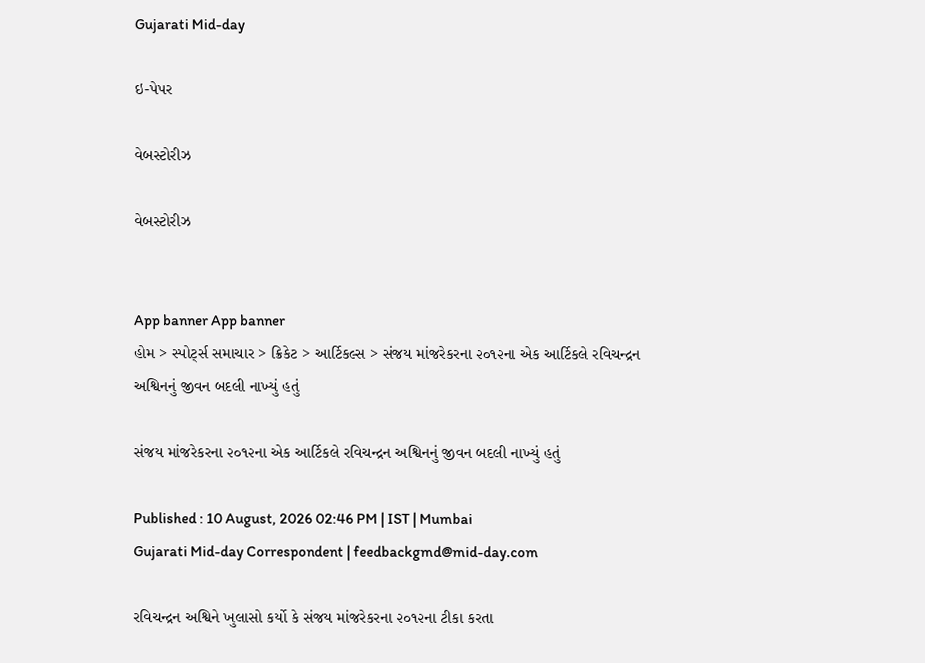Gujarati Mid-day

ઇ-પેપર

વેબસ્ટોરીઝ

વેબસ્ટોરીઝ


App banner App banner
હોમ > સ્પોર્ટ્સ સમાચાર > ક્રિકેટ > આર્ટિકલ્સ > સંજય માંજરેકરના ૨૦૧૨ના એક આર્ટિકલે રવિચન્દ્રન અશ્વિનનું જીવન બદલી નાખ્યું હતું

સંજય માંજરેકરના ૨૦૧૨ના એક આર્ટિકલે રવિચન્દ્રન અશ્વિનનું જીવન બદલી નાખ્યું હતું

Published : 10 August, 2026 02:46 PM | IST | Mumbai
Gujarati Mid-day Correspondent | feedbackgmd@mid-day.com

રવિચન્દ્રન અશ્વિને ખુલાસો કર્યો કે સંજય માંજરેકરના ૨૦૧૨ના ટીકા કરતા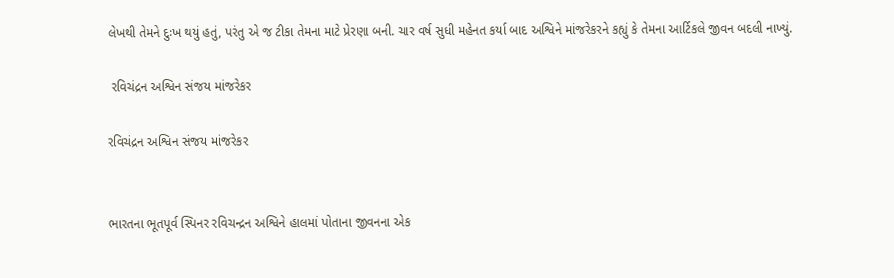લેખથી તેમને દુઃખ થયું હતું, પરંતુ એ જ ટીકા તેમના માટે પ્રેરણા બની. ચાર વર્ષ સુધી મહેનત કર્યા બાદ અશ્વિને માંજરેકરને કહ્યું કે તેમના આર્ટિકલે જીવન બદલી નાખ્યું.

 રવિચંદ્રન અશ્વિન સંજય માંજરેકર

રવિચંદ્રન અશ્વિન સંજય માંજરેકર


ભારતના ભૂતપૂર્વ સ્પિનર રવિચન્દ્રન અશ્વિને હાલમાં પોતાના જીવનના એક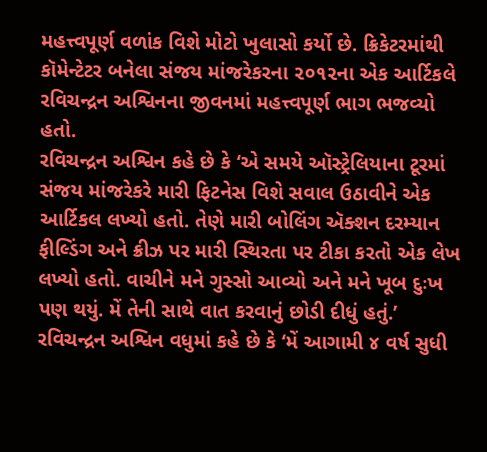મહત્ત્વપૂર્ણ વળાંક વિશે મોટો ખુલાસો કર્યો છે. ક્રિકેટરમાંથી કૉમેન્ટેટર બનેલા સંજય માંજરેકરના ૨૦૧૨ના એક આર્ટિકલે રવિચન્દ્રન અશ્વિનના જીવનમાં મહત્ત્વપૂર્ણ ભાગ ભજવ્યો હતો.
રવિચન્દ્રન અશ્વિન કહે છે કે ‘એ સમયે ઑસ્ટ્રેલિયાના ટૂરમાં સંજય માંજરેકરે મારી ફિટનેસ વિશે સવાલ ઉઠાવીને એક આર્ટિકલ લખ્યો હતો. તેણે મારી બોલિંગ ઍક્શન દરમ્યાન ફીલ્ડિંગ અને ક્રીઝ પર મારી સ્થિરતા પર ટીકા કરતો એક લેખ લખ્યો હતો. વાચીને મને ગુસ્સો આવ્યો અને મને ખૂબ દુઃખ પણ થયું. મેં તેની સાથે વાત કરવાનું છોડી દીધું હતું.’
રવિચન્દ્રન અશ્વિન વધુમાં કહે છે કે ‘મેં આગામી ૪ વર્ષ સુધી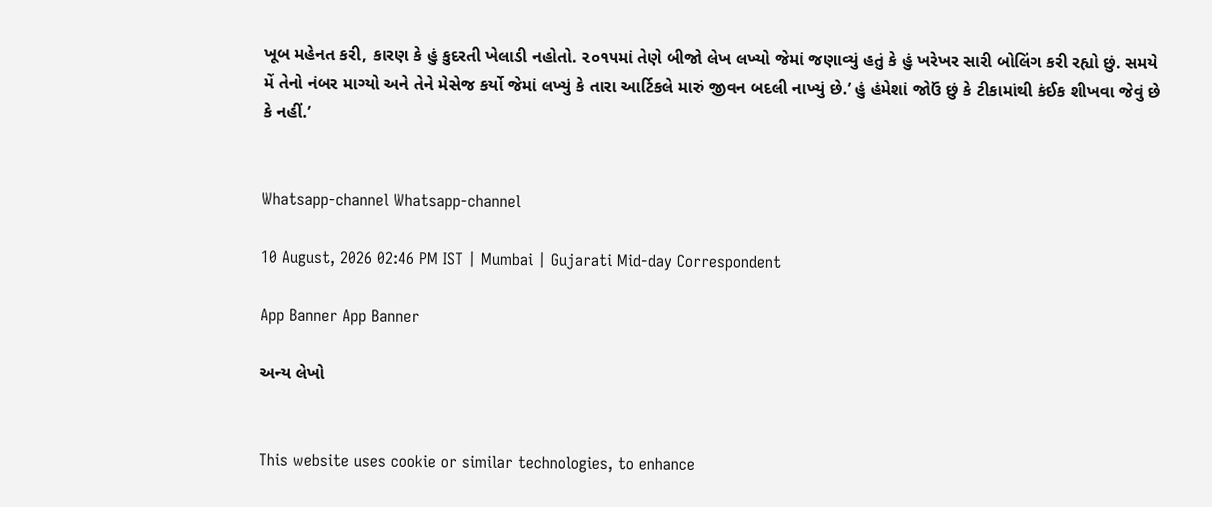ખૂબ મહેનત કરી, કારણ કે હું કુદરતી ખેલાડી નહોતો. ૨૦૧૫માં તેણે બીજો લેખ લખ્યો જેમાં જણાવ્યું હતું કે હું ખરેખર સારી બોલિંગ કરી રહ્યો છું. સમયે મેં તેનો નંબર માગ્યો અને તેને મેસેજ કર્યો જેમાં લખ્યું કે તારા આર્ટિકલે મારું જીવન બદલી નાખ્યું છે.’ હું હંમેશાં જોઉં છું કે ટીકામાંથી કંઈક શીખવા જેવું છે કે નહીં.’


Whatsapp-channel Whatsapp-channel

10 August, 2026 02:46 PM IST | Mumbai | Gujarati Mid-day Correspondent

App Banner App Banner

અન્ય લેખો


This website uses cookie or similar technologies, to enhance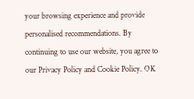your browsing experience and provide personalised recommendations. By continuing to use our website, you agree to our Privacy Policy and Cookie Policy. OK